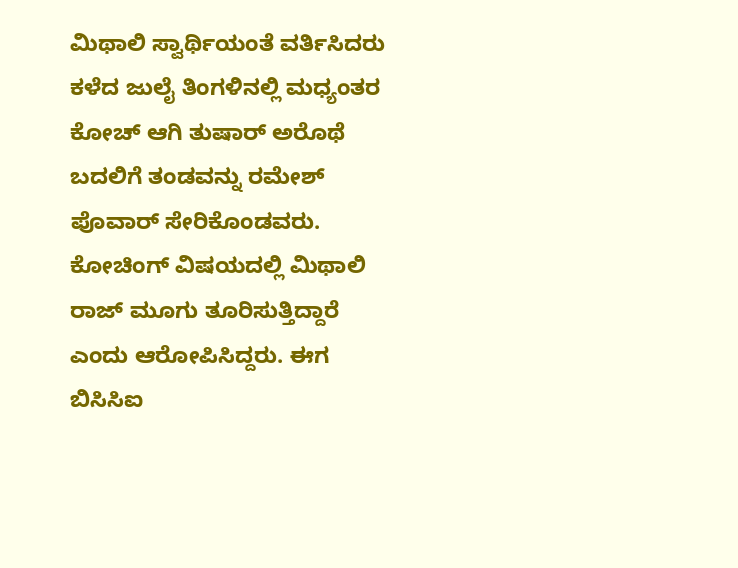ಮಿಥಾಲಿ ಸ್ವಾರ್ಥಿಯಂತೆ ವರ್ತಿಸಿದರು
ಕಳೆದ ಜುಲೈ ತಿಂಗಳಿನಲ್ಲಿ ಮಧ್ಯಂತರ ಕೋಚ್ ಆಗಿ ತುಷಾರ್ ಅರೊಥೆ ಬದಲಿಗೆ ತಂಡವನ್ನು ರಮೇಶ್ ಪೊವಾರ್ ಸೇರಿಕೊಂಡವರು. ಕೋಚಿಂಗ್ ವಿಷಯದಲ್ಲಿ ಮಿಥಾಲಿ ರಾಜ್ ಮೂಗು ತೂರಿಸುತ್ತಿದ್ದಾರೆ ಎಂದು ಆರೋಪಿಸಿದ್ದರು. ಈಗ ಬಿಸಿಸಿಐ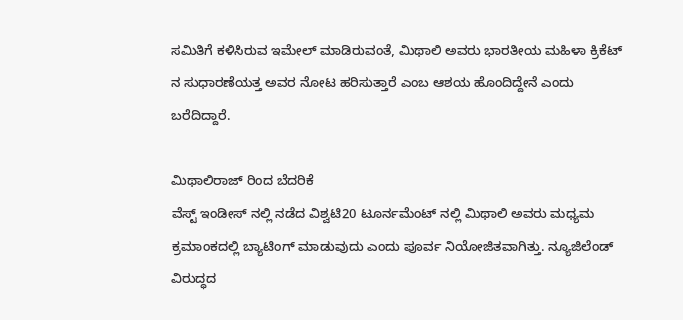ಸಮಿತಿಗೆ ಕಳಿಸಿರುವ ಇಮೇಲ್ ಮಾಡಿರುವಂತೆ, ಮಿಥಾಲಿ ಅವರು ಭಾರತೀಯ ಮಹಿಳಾ ಕ್ರಿಕೆಟ್ ನ ಸುಧಾರಣೆಯತ್ತ ಅವರ ನೋಟ ಹರಿಸುತ್ತಾರೆ ಎಂಬ ಆಶಯ ಹೊಂದಿದ್ದೇನೆ ಎಂದು ಬರೆದಿದ್ದಾರೆ.

ಮಿಥಾಲಿರಾಜ್ ರಿಂದ ಬೆದರಿಕೆ
ವೆಸ್ಟ್ ಇಂಡೀಸ್ ನಲ್ಲಿ ನಡೆದ ವಿಶ್ವಟಿ20 ಟೂರ್ನಮೆಂಟ್ ನಲ್ಲಿ ಮಿಥಾಲಿ ಅವರು ಮಧ್ಯಮ ಕ್ರಮಾಂಕದಲ್ಲಿ ಬ್ಯಾಟಿಂಗ್ ಮಾಡುವುದು ಎಂದು ಪೂರ್ವ ನಿಯೋಜಿತವಾಗಿತ್ತು. ನ್ಯೂಜಿಲೆಂಡ್ ವಿರುದ್ಧದ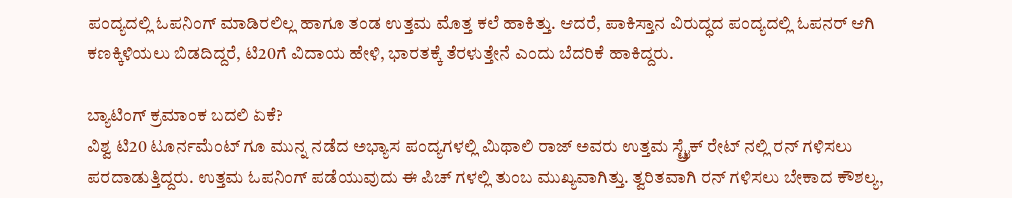ಪಂದ್ಯದಲ್ಲಿ ಓಪನಿಂಗ್ ಮಾಡಿರಲಿಲ್ಲ ಹಾಗೂ ತಂಡ ಉತ್ತಮ ಮೊತ್ತ ಕಲೆ ಹಾಕಿತ್ತು. ಆದರೆ, ಪಾಕಿಸ್ತಾನ ವಿರುದ್ಧದ ಪಂದ್ಯದಲ್ಲಿ ಓಪನರ್ ಆಗಿ ಕಣಕ್ಕಿಳಿಯಲು ಬಿಡದಿದ್ದರೆ, ಟಿ20ಗೆ ವಿದಾಯ ಹೇಳಿ, ಭಾರತಕ್ಕೆ ತೆರಳುತ್ತೇನೆ ಎಂದು ಬೆದರಿಕೆ ಹಾಕಿದ್ದರು.

ಬ್ಯಾಟಿಂಗ್ ಕ್ರಮಾಂಕ ಬದಲಿ ಏಕೆ?
ವಿಶ್ವ ಟಿ20 ಟೂರ್ನಮೆಂಟ್ ಗೂ ಮುನ್ನ ನಡೆದ ಅಭ್ಯಾಸ ಪಂದ್ಯಗಳಲ್ಲಿ ಮಿಥಾಲಿ ರಾಜ್ ಅವರು ಉತ್ತಮ ಸ್ಟ್ರೈಕ್ ರೇಟ್ ನಲ್ಲಿ ರನ್ ಗಳಿಸಲು ಪರದಾಡುತ್ತಿದ್ದರು. ಉತ್ತಮ ಓಪನಿಂಗ್ ಪಡೆಯುವುದು ಈ ಪಿಚ್ ಗಳಲ್ಲಿ ತುಂಬ ಮುಖ್ಯವಾಗಿತ್ತು. ತ್ವರಿತವಾಗಿ ರನ್ ಗಳಿಸಲು ಬೇಕಾದ ಕೌಶಲ್ಯ,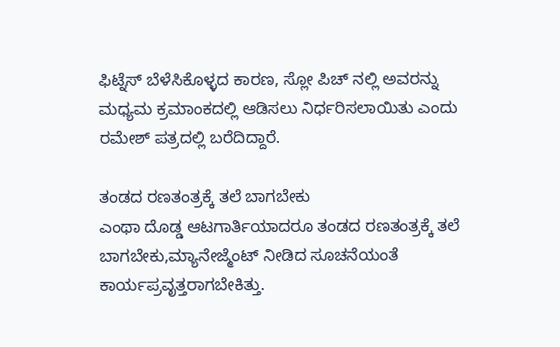ಫಿಟ್ನೆಸ್ ಬೆಳೆಸಿಕೊಳ್ಳದ ಕಾರಣ, ಸ್ಲೋ ಪಿಚ್ ನಲ್ಲಿ ಅವರನ್ನು ಮಧ್ಯಮ ಕ್ರಮಾಂಕದಲ್ಲಿ ಆಡಿಸಲು ನಿರ್ಧರಿಸಲಾಯಿತು ಎಂದು ರಮೇಶ್ ಪತ್ರದಲ್ಲಿ ಬರೆದಿದ್ದಾರೆ.

ತಂಡದ ರಣತಂತ್ರಕ್ಕೆ ತಲೆ ಬಾಗಬೇಕು
ಎಂಥಾ ದೊಡ್ಡ ಆಟಗಾರ್ತಿಯಾದರೂ ತಂಡದ ರಣತಂತ್ರಕ್ಕೆ ತಲೆ ಬಾಗಬೇಕು,ಮ್ಯಾನೇಜ್ಮೆಂಟ್ ನೀಡಿದ ಸೂಚನೆಯಂತೆ ಕಾರ್ಯಪ್ರವೃತ್ತರಾಗಬೇಕಿತ್ತು.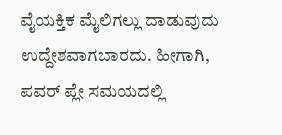ವೈಯಕ್ತಿಕ ಮೈಲಿಗಲ್ಲು ದಾಡುವುದು ಉದ್ದೇಶವಾಗಬಾರದು. ಹೀಗಾಗಿ, ಪವರ್ ಪ್ಲೇ ಸಮಯದಲ್ಲಿ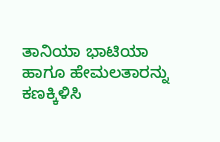ತಾನಿಯಾ ಭಾಟಿಯಾ ಹಾಗೂ ಹೇಮಲತಾರನ್ನು ಕಣಕ್ಕಿಳಿಸಿ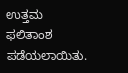ಉತ್ತಮ ಫಲಿತಾಂಶ ಪಡೆಯಲಾಯಿತು.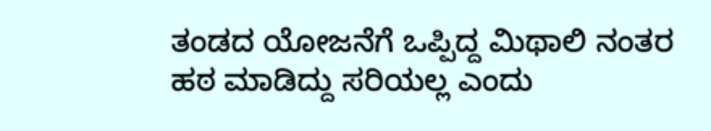ತಂಡದ ಯೋಜನೆಗೆ ಒಪ್ಪಿದ್ದ ಮಿಥಾಲಿ ನಂತರ ಹಠ ಮಾಡಿದ್ದು ಸರಿಯಲ್ಲ ಎಂದು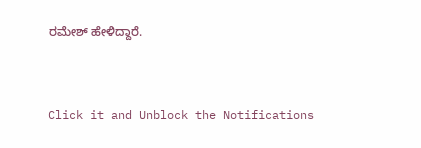ರಮೇಶ್ ಹೇಳಿದ್ದಾರೆ.


Click it and Unblock the Notifications